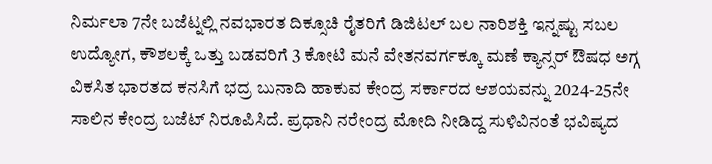ನಿರ್ಮಲಾ 7ನೇ ಬಜೆಟ್ನಲ್ಲಿ ನವಭಾರತ ದಿಕ್ಸೂಚಿ ರೈತರಿಗೆ ಡಿಜಿಟಲ್ ಬಲ ನಾರಿಶಕ್ತಿ ಇನ್ನಷ್ಟು ಸಬಲ ಉದ್ಯೋಗ, ಕೌಶಲಕ್ಕೆ ಒತ್ತು ಬಡವರಿಗೆ 3 ಕೋಟಿ ಮನೆ ವೇತನವರ್ಗಕ್ಕೂ ಮಣೆ ಕ್ಯಾನ್ಸರ್ ಔಷಧ ಅಗ್ಗ
ವಿಕಸಿತ ಭಾರತದ ಕನಸಿಗೆ ಭದ್ರ ಬುನಾದಿ ಹಾಕುವ ಕೇಂದ್ರ ಸರ್ಕಾರದ ಆಶಯವನ್ನು 2024-25ನೇ ಸಾಲಿನ ಕೇಂದ್ರ ಬಜೆಟ್ ನಿರೂಪಿಸಿದೆ. ಪ್ರಧಾನಿ ನರೇಂದ್ರ ಮೋದಿ ನೀಡಿದ್ದ ಸುಳಿವಿನಂತೆ ಭವಿಷ್ಯದ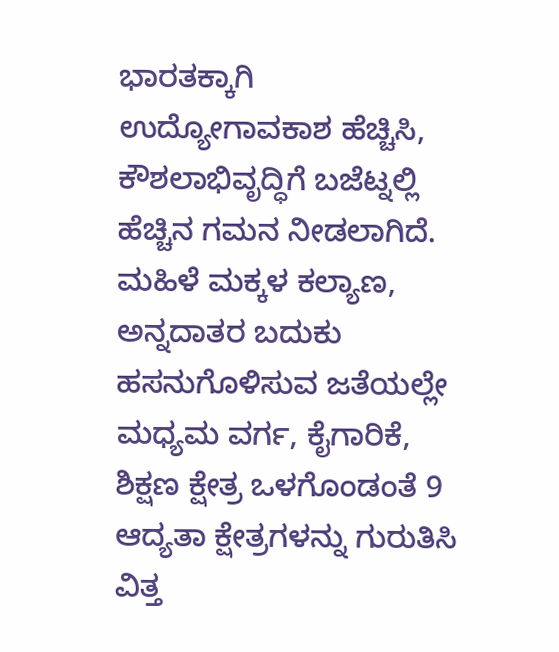ಭಾರತಕ್ಕಾಗಿ ಉದ್ಯೋಗಾವಕಾಶ ಹೆಚ್ಚಿಸಿ, ಕೌಶಲಾಭಿವೃದ್ಧಿಗೆ ಬಜೆಟ್ನಲ್ಲಿ ಹೆಚ್ಚಿನ ಗಮನ ನೀಡಲಾಗಿದೆ. ಮಹಿಳೆ ಮಕ್ಕಳ ಕಲ್ಯಾಣ, ಅನ್ನದಾತರ ಬದುಕು ಹಸನುಗೊಳಿಸುವ ಜತೆಯಲ್ಲೇ ಮಧ್ಯಮ ವರ್ಗ, ಕೈಗಾರಿಕೆ, ಶಿಕ್ಷಣ ಕ್ಷೇತ್ರ ಒಳಗೊಂಡಂತೆ 9 ಆದ್ಯತಾ ಕ್ಷೇತ್ರಗಳನ್ನು ಗುರುತಿಸಿ ವಿತ್ತ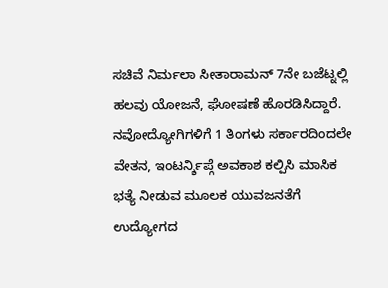ಸಚಿವೆ ನಿರ್ಮಲಾ ಸೀತಾರಾಮನ್ 7ನೇ ಬಜೆಟ್ನಲ್ಲಿ ಹಲವು ಯೋಜನೆ, ಘೋಷಣೆ ಹೊರಡಿಸಿದ್ದಾರೆ. ನವೋದ್ಯೋಗಿಗಳಿಗೆ 1 ತಿಂಗಳು ಸರ್ಕಾರದಿಂದಲೇ ವೇತನ, ಇಂಟರ್ನ್ಶಿಪ್ಗೆ ಅವಕಾಶ ಕಲ್ಪಿಸಿ ಮಾಸಿಕ ಭತ್ಯೆ ನೀಡುವ ಮೂಲಕ ಯುವಜನತೆಗೆ ಉದ್ಯೋಗದ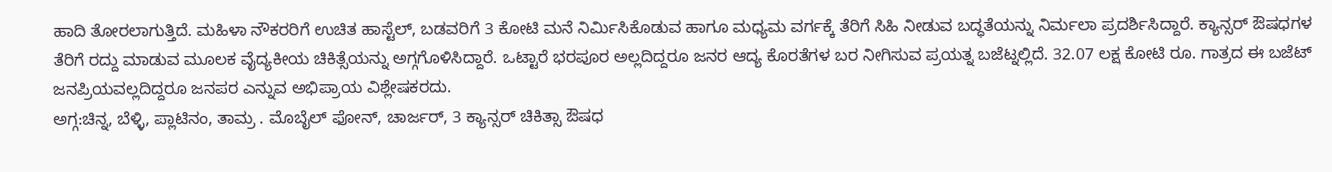ಹಾದಿ ತೋರಲಾಗುತ್ತಿದೆ. ಮಹಿಳಾ ನೌಕರರಿಗೆ ಉಚಿತ ಹಾಸ್ಟೆಲ್, ಬಡವರಿಗೆ 3 ಕೋಟಿ ಮನೆ ನಿರ್ವಿುಸಿಕೊಡುವ ಹಾಗೂ ಮಧ್ಯಮ ವರ್ಗಕ್ಕೆ ತೆರಿಗೆ ಸಿಹಿ ನೀಡುವ ಬದ್ಧತೆಯನ್ನು ನಿರ್ಮಲಾ ಪ್ರದರ್ಶಿಸಿದ್ದಾರೆ. ಕ್ಯಾನ್ಸರ್ ಔಷಧಗಳ ತೆರಿಗೆ ರದ್ದು ಮಾಡುವ ಮೂಲಕ ವೈದ್ಯಕೀಯ ಚಿಕಿತ್ಸೆಯನ್ನು ಅಗ್ಗಗೊಳಿಸಿದ್ದಾರೆ. ಒಟ್ಟಾರೆ ಭರಪೂರ ಅಲ್ಲದಿದ್ದರೂ ಜನರ ಆದ್ಯ ಕೊರತೆಗಳ ಬರ ನೀಗಿಸುವ ಪ್ರಯತ್ನ ಬಜೆಟ್ನಲ್ಲಿದೆ. 32.07 ಲಕ್ಷ ಕೋಟಿ ರೂ. ಗಾತ್ರದ ಈ ಬಜೆಟ್ ಜನಪ್ರಿಯವಲ್ಲದಿದ್ದರೂ ಜನಪರ ಎನ್ನುವ ಅಭಿಪ್ರಾಯ ವಿಶ್ಲೇಷಕರದು.
ಅಗ್ಗ:ಚಿನ್ನ, ಬೆಳ್ಳಿ, ಪ್ಲಾಟಿನಂ, ತಾಮ್ರ . ಮೊಬೈಲ್ ಫೋನ್, ಚಾರ್ಜರ್, 3 ಕ್ಯಾನ್ಸರ್ ಚಿಕಿತ್ಸಾ ಔಷಧ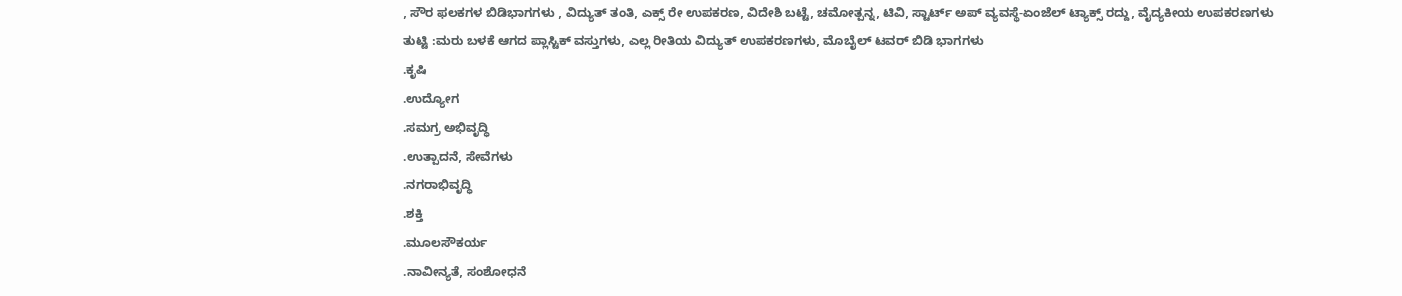, ಸೌರ ಫಲಕಗಳ ಬಿಡಿಭಾಗಗಳು , ವಿದ್ಯುತ್ ತಂತಿ, ಎಕ್ಸ್ ರೇ ಉಪಕರಣ, ವಿದೇಶಿ ಬಟ್ಟೆ, ಚಮೋತ್ಪನ್ನ, ಟಿವಿ, ಸ್ಟಾರ್ಟ್ ಅಪ್ ವ್ಯವಸ್ಥೆ-ಏಂಜೆಲ್ ಟ್ಯಾಕ್ಸ್ ರದ್ದು, ವೈದ್ಯಕೀಯ ಉಪಕರಣಗಳು
ತುಟ್ಟಿ :ಮರು ಬಳಕೆ ಆಗದ ಪ್ಲಾಸ್ಟಿಕ್ ವಸ್ತುಗಳು, ಎಲ್ಲ ರೀತಿಯ ವಿದ್ಯುತ್ ಉಪಕರಣಗಳು, ಮೊಬೈಲ್ ಟವರ್ ಬಿಡಿ ಭಾಗಗಳು
.ಕೃಷಿ
.ಉದ್ಯೋಗ
.ಸಮಗ್ರ ಅಭಿವೃದ್ಧಿ
.ಉತ್ಪಾದನೆ, ಸೇವೆಗಳು
.ನಗರಾಭಿವೃದ್ಧಿ
.ಶಕ್ತಿ
.ಮೂಲಸೌಕರ್ಯ
.ನಾವೀನ್ಯತೆ, ಸಂಶೋಧನೆ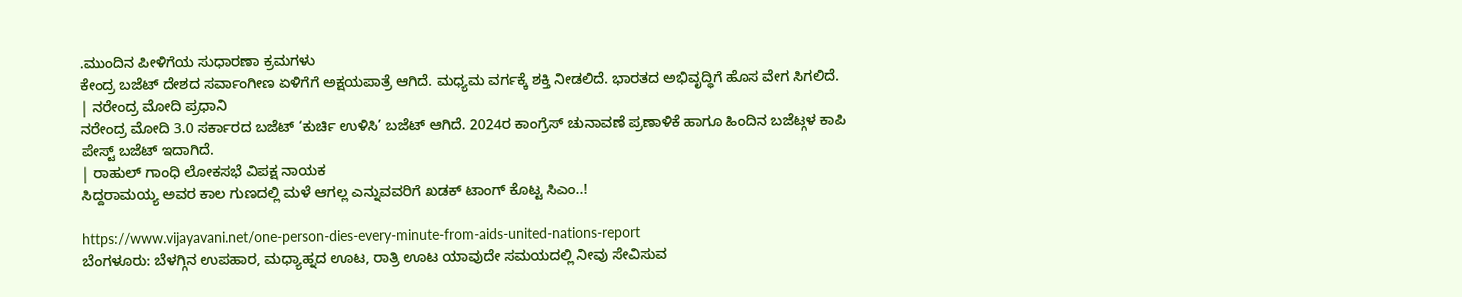.ಮುಂದಿನ ಪೀಳಿಗೆಯ ಸುಧಾರಣಾ ಕ್ರಮಗಳು
ಕೇಂದ್ರ ಬಜೆಟ್ ದೇಶದ ಸರ್ವಾಂಗೀಣ ಏಳಿಗೆಗೆ ಅಕ್ಷಯಪಾತ್ರೆ ಆಗಿದೆ. ಮಧ್ಯಮ ವರ್ಗಕ್ಕೆ ಶಕ್ತಿ ನೀಡಲಿದೆ. ಭಾರತದ ಅಭಿವೃದ್ಧಿಗೆ ಹೊಸ ವೇಗ ಸಿಗಲಿದೆ.
| ನರೇಂದ್ರ ಮೋದಿ ಪ್ರಧಾನಿ
ನರೇಂದ್ರ ಮೋದಿ 3.0 ಸರ್ಕಾರದ ಬಜೆಟ್ ‘ಕುರ್ಚಿ ಉಳಿಸಿ’ ಬಜೆಟ್ ಆಗಿದೆ. 2024ರ ಕಾಂಗ್ರೆಸ್ ಚುನಾವಣೆ ಪ್ರಣಾಳಿಕೆ ಹಾಗೂ ಹಿಂದಿನ ಬಜೆಟ್ಗಳ ಕಾಪಿ ಪೇಸ್ಟ್ ಬಜೆಟ್ ಇದಾಗಿದೆ.
| ರಾಹುಲ್ ಗಾಂಧಿ ಲೋಕಸಭೆ ವಿಪಕ್ಷ ನಾಯಕ
ಸಿದ್ದರಾಮಯ್ಯ ಅವರ ಕಾಲ ಗುಣದಲ್ಲಿ ಮಳೆ ಆಗಲ್ಲ ಎನ್ನುವವರಿಗೆ ಖಡಕ್ ಟಾಂಗ್ ಕೊಟ್ಟ ಸಿಎಂ..!

https://www.vijayavani.net/one-person-dies-every-minute-from-aids-united-nations-report
ಬೆಂಗಳೂರು: ಬೆಳಗ್ಗಿನ ಉಪಹಾರ, ಮಧ್ಯಾಹ್ನದ ಊಟ, ರಾತ್ರಿ ಊಟ ಯಾವುದೇ ಸಮಯದಲ್ಲಿ ನೀವು ಸೇವಿಸುವ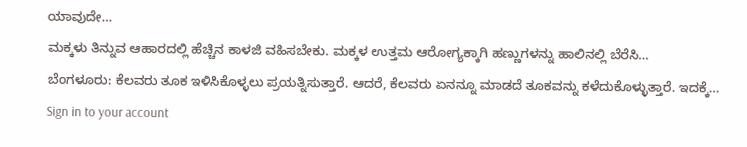ಯಾವುದೇ…
ಮಕ್ಕಳು ತಿನ್ನುವ ಆಹಾರದಲ್ಲಿ ಹೆಚ್ಚಿನ ಕಾಳಜಿ ವಹಿಸಬೇಕು. ಮಕ್ಕಳ ಉತ್ತಮ ಆರೋಗ್ಯಕ್ಕಾಗಿ ಹಣ್ಣುಗಳನ್ನು ಹಾಲಿನಲ್ಲಿ ಬೆರೆಸಿ…
ಬೆಂಗಳೂರು: ಕೆಲವರು ತೂಕ ಇಳಿಸಿಕೊಳ್ಳಲು ಪ್ರಯತ್ನಿಸುತ್ತಾರೆ. ಆದರೆ, ಕೆಲವರು ಏನನ್ನೂ ಮಾಡದೆ ತೂಕವನ್ನು ಕಳೆದುಕೊಳ್ಳುತ್ತಾರೆ. ಇದಕ್ಕೆ…
Sign in to your account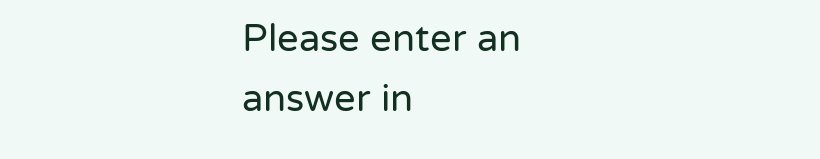Please enter an answer in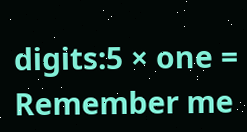digits:5 × one =
Remember me